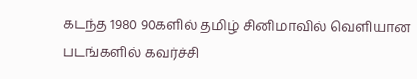கடந்த 1980 90களில் தமிழ் சினிமாவில் வெளியான படங்களில் கவர்ச்சி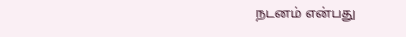நடனம் என்பது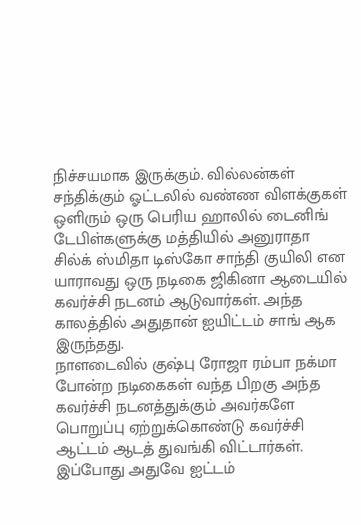நிச்சயமாக இருக்கும். வில்லன்கள் சந்திக்கும் ஓட்டலில் வண்ண விளக்குகள் ஒளிரும் ஒரு பெரிய ஹாலில் டைனிங் டேபிள்களுக்கு மத்தியில் அனுராதா சில்க் ஸ்மிதா டிஸ்கோ சாந்தி குயிலி என யாராவது ஒரு நடிகை ஜிகினா ஆடையில் கவர்ச்சி நடனம் ஆடுவார்கள். அந்த காலத்தில் அதுதான் ஐயிட்டம் சாங் ஆக இருந்தது.
நாளடைவில் குஷ்பு ரோஜா ரம்பா நக்மா போன்ற நடிகைகள் வந்த பிறகு அந்த கவர்ச்சி நடனத்துக்கும் அவர்களே பொறுப்பு ஏற்றுக்கொண்டு கவர்ச்சி ஆட்டம் ஆடத் துவங்கி விட்டார்கள். இப்போது அதுவே ஐட்டம்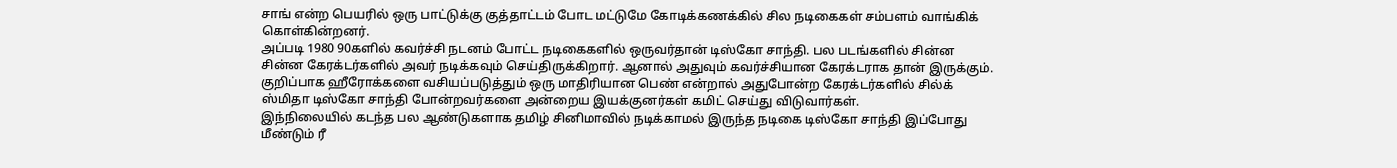சாங் என்ற பெயரில் ஒரு பாட்டுக்கு குத்தாட்டம் போட மட்டுமே கோடிக்கணக்கில் சில நடிகைகள் சம்பளம் வாங்கிக் கொள்கின்றனர்.
அப்படி 1980 90களில் கவர்ச்சி நடனம் போட்ட நடிகைகளில் ஒருவர்தான் டிஸ்கோ சாந்தி. பல படங்களில் சின்ன சின்ன கேரக்டர்களில் அவர் நடிக்கவும் செய்திருக்கிறார். ஆனால் அதுவும் கவர்ச்சியான கேரக்டராக தான் இருக்கும். குறிப்பாக ஹீரோக்களை வசியப்படுத்தும் ஒரு மாதிரியான பெண் என்றால் அதுபோன்ற கேரக்டர்களில் சில்க் ஸ்மிதா டிஸ்கோ சாந்தி போன்றவர்களை அன்றைய இயக்குனர்கள் கமிட் செய்து விடுவார்கள்.
இந்நிலையில் கடந்த பல ஆண்டுகளாக தமிழ் சினிமாவில் நடிக்காமல் இருந்த நடிகை டிஸ்கோ சாந்தி இப்போது மீண்டும் ரீ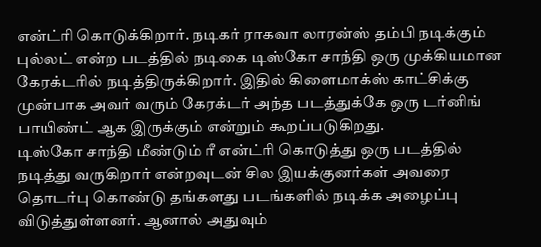என்ட்ரி கொடுக்கிறார். நடிகர் ராகவா லாரன்ஸ் தம்பி நடிக்கும் புல்லட் என்ற படத்தில் நடிகை டிஸ்கோ சாந்தி ஒரு முக்கியமான கேரக்டரில் நடித்திருக்கிறார். இதில் கிளைமாக்ஸ் காட்சிக்கு முன்பாக அவர் வரும் கேரக்டர் அந்த படத்துக்கே ஒரு டர்னிங் பாயிண்ட் ஆக இருக்கும் என்றும் கூறப்படுகிறது.
டிஸ்கோ சாந்தி மீண்டும் ரீ என்ட்ரி கொடுத்து ஒரு படத்தில் நடித்து வருகிறார் என்றவுடன் சில இயக்குனர்கள் அவரை தொடர்பு கொண்டு தங்களது படங்களில் நடிக்க அழைப்பு விடுத்துள்ளனர். ஆனால் அதுவும்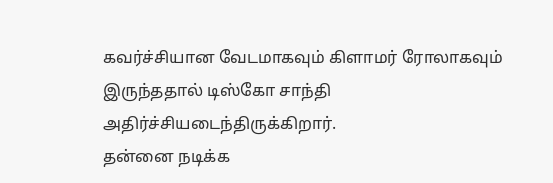கவர்ச்சியான வேடமாகவும் கிளாமர் ரோலாகவும் இருந்ததால் டிஸ்கோ சாந்தி அதிர்ச்சியடைந்திருக்கிறார்.
தன்னை நடிக்க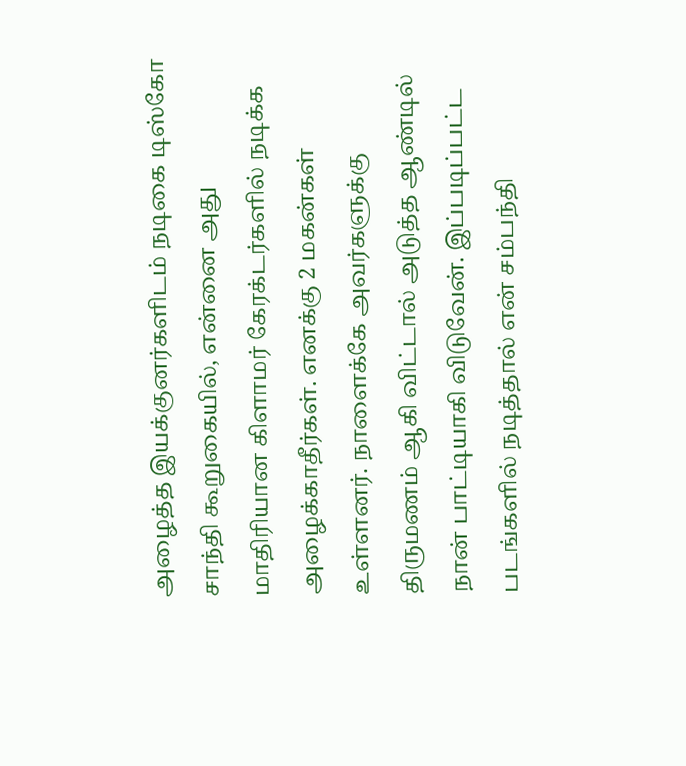அழைத்த இயக்குனர்களிடம் நடிகை டிஸ்கோ சாந்தி கூறுகையில், என்னை அது மாதிரியான கிளாமர் கேரக்டர்களில் நடிக்க அழைக்காதீர்கள். எனக்கு 2 மகன்கள் உள்ளனர். நாளைக்கே அவர்களுக்கு திருமணம் ஆகி விட்டால் அடுத்த ஆண்டில் நான் பாட்டியாகி விடுவேன். இப்படிப்பட்ட படங்களில் நடித்தால் என் சம்பந்தி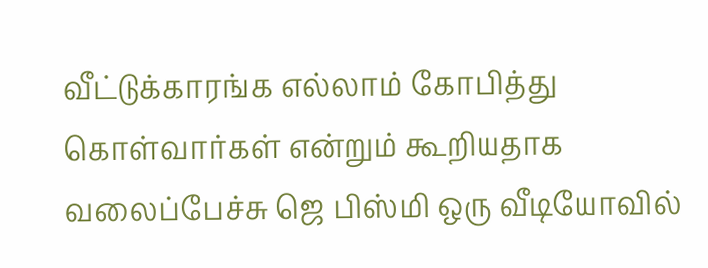வீட்டுக்காரங்க எல்லாம் கோபித்து கொள்வார்கள் என்றும் கூறியதாக வலைப்பேச்சு ஜெ பிஸ்மி ஒரு வீடியோவில்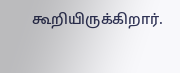கூறியிருக்கிறார்.